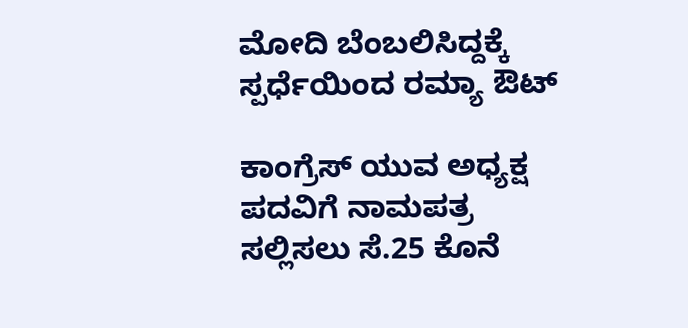ಮೋದಿ ಬೆಂಬಲಿಸಿದ್ದಕ್ಕೆ ಸ್ಪರ್ಧೆಯಿಂದ ರಮ್ಯಾ ಔಟ್

ಕಾಂಗ್ರೆಸ್ ಯುವ ಅಧ್ಯಕ್ಷ ಪದವಿಗೆ ನಾಮಪತ್ರ ಸಲ್ಲಿಸಲು ಸೆ.25 ಕೊನೆ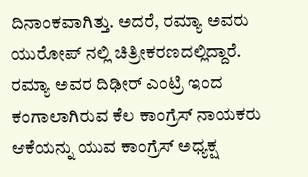ದಿನಾಂಕವಾಗಿತ್ತು. ಅದರೆ, ರಮ್ಯಾ ಅವರು ಯುರೋಪ್ ನಲ್ಲಿ ಚಿತ್ರೀಕರಣದಲ್ಲಿದ್ದಾರೆ.
ರಮ್ಯಾ ಅವರ ದಿಢೀರ್ ಎಂಟ್ರಿ ಇಂದ ಕಂಗಾಲಾಗಿರುವ ಕೆಲ ಕಾಂಗ್ರೆಸ್ ನಾಯಕರು ಆಕೆಯನ್ನು ಯುವ ಕಾಂಗ್ರೆಸ್ ಅಧ್ಯಕ್ಷ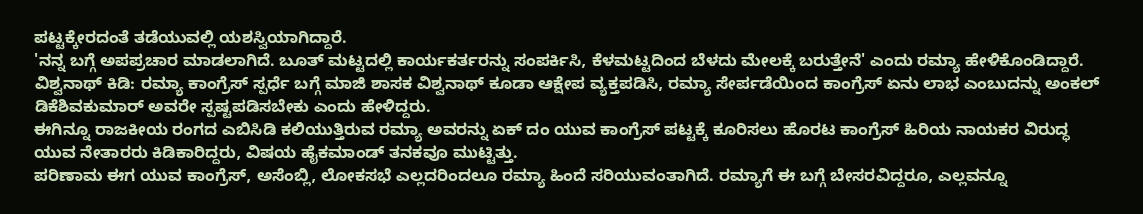ಪಟ್ಟಕ್ಕೇರದಂತೆ ತಡೆಯುವಲ್ಲಿ ಯಶಸ್ವಿಯಾಗಿದ್ದಾರೆ.
'ನನ್ನ ಬಗ್ಗೆ ಅಪಪ್ರಚಾರ ಮಾಡಲಾಗಿದೆ. ಬೂತ್ ಮಟ್ಟದಲ್ಲಿ ಕಾರ್ಯಕರ್ತರನ್ನು ಸಂಪರ್ಕಿಸಿ, ಕೆಳಮಟ್ಟದಿಂದ ಬೆಳದು ಮೇಲಕ್ಕೆ ಬರುತ್ತೇನೆ' ಎಂದು ರಮ್ಯಾ ಹೇಳಿಕೊಂಡಿದ್ದಾರೆ.
ವಿಶ್ವನಾಥ್ ಕಿಡಿ: ರಮ್ಯಾ ಕಾಂಗ್ರೆಸ್ ಸ್ಪರ್ಧೆ ಬಗ್ಗೆ ಮಾಜಿ ಶಾಸಕ ವಿಶ್ವನಾಥ್ ಕೂಡಾ ಆಕ್ಷೇಪ ವ್ಯಕ್ತಪಡಿಸಿ, ರಮ್ಯಾ ಸೇರ್ಪಡೆಯಿಂದ ಕಾಂಗ್ರೆಸ್ ಏನು ಲಾಭ ಎಂಬುದನ್ನು ಅಂಕಲ್ ಡಿಕೆಶಿವಕುಮಾರ್ ಅವರೇ ಸ್ಪಷ್ಟಪಡಿಸಬೇಕು ಎಂದು ಹೇಳಿದ್ದರು.
ಈಗಿನ್ನೂ ರಾಜಕೀಯ ರಂಗದ ಎಬಿಸಿಡಿ ಕಲಿಯುತ್ತಿರುವ ರಮ್ಯಾ ಅವರನ್ನು ಏಕ್ ದಂ ಯುವ ಕಾಂಗ್ರೆಸ್ ಪಟ್ಟಕ್ಕೆ ಕೂರಿಸಲು ಹೊರಟ ಕಾಂಗ್ರೆಸ್ ಹಿರಿಯ ನಾಯಕರ ವಿರುದ್ಧ ಯುವ ನೇತಾರರು ಕಿಡಿಕಾರಿದ್ದರು, ವಿಷಯ ಹೈಕಮಾಂಡ್ ತನಕವೂ ಮುಟ್ಟಿತ್ತು.
ಪರಿಣಾಮ ಈಗ ಯುವ ಕಾಂಗ್ರೆಸ್, ಅಸೆಂಬ್ಲಿ, ಲೋಕಸಭೆ ಎಲ್ಲದರಿಂದಲೂ ರಮ್ಯಾ ಹಿಂದೆ ಸರಿಯುವಂತಾಗಿದೆ. ರಮ್ಯಾಗೆ ಈ ಬಗ್ಗೆ ಬೇಸರವಿದ್ದರೂ, ಎಲ್ಲವನ್ನೂ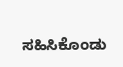ಸಹಿಸಿಕೊಂಡು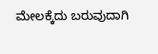ಮೇಲಕ್ಕೆದು ಬರುವುದಾಗಿ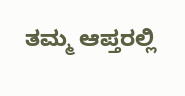ತಮ್ಮ ಆಪ್ತರಲ್ಲಿ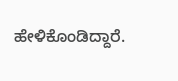ಹೇಳಿಕೊಂಡಿದ್ದಾರೆ.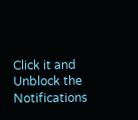Click it and Unblock the Notifications